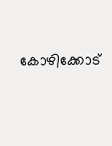കോഴിക്കോട്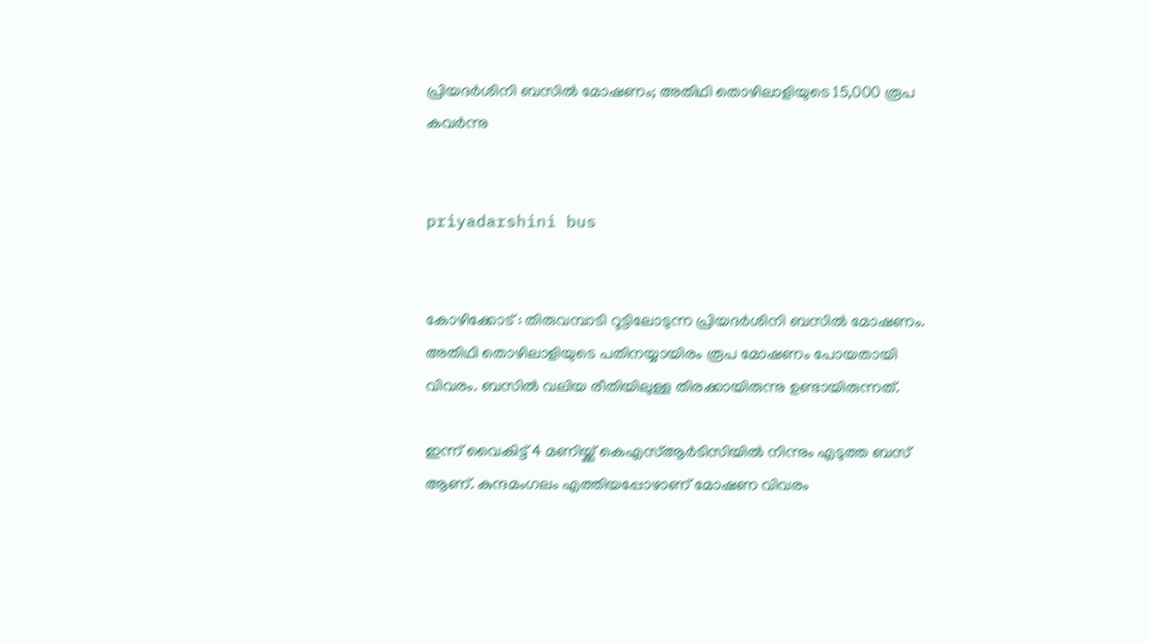പ്രിയദര്‍ശിനി ബസില്‍ മോഷണം; അതിഥി തൊഴിലാളിയുടെ 15,000 രൂപ കവര്‍ന്നു


priyadarshini bus


കോഴിക്കോട് : തിരുവമ്പാടി റൂട്ടിലോടുന്ന പ്രിയദര്‍ശിനി ബസില്‍ മോഷണം. അതിഥി തൊഴിലാളിയുടെ പതിനയ്യായിരം രൂപ മോഷണം പോയതായി വിവരം. ബസില്‍ വലിയ രീതിയിലുള്ള തിരക്കായിരുന്നു ഉണ്ടായിരുന്നത്.

ഇന്ന് വൈകിട്ട് 4 മണിയ്ക്ക് കെഎസ്ആര്‍ടിസിയില്‍ നിന്നും എടുത്ത ബസ് ആണ്. കുന്ദമംഗലം എത്തിയപ്പോഴാണ് മോഷണ വിവരം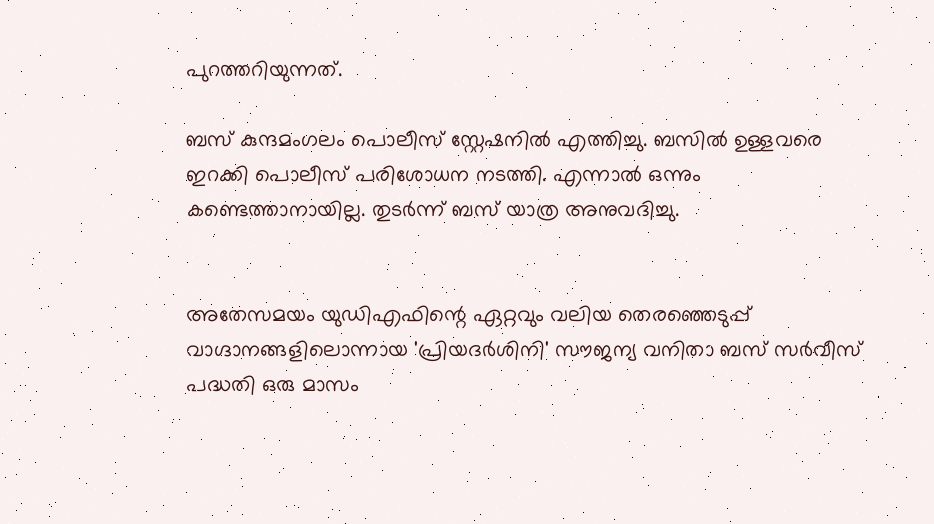പുറത്തറിയുന്നത്.

ബസ് കുന്ദമംഗലം പൊലീസ് സ്റ്റേഷനില്‍ എത്തിച്ചു. ബസില്‍ ഉള്ളവരെ ഇറക്കി പൊലീസ് പരിശോധന നടത്തി. എന്നാല്‍ ഒന്നും കണ്ടെത്താനായില്ല. തുടര്‍ന്ന് ബസ് യാത്ര അനുവദിച്ചു.


അതേസമയം യുഡിഎഫിന്റെ ഏറ്റവും വലിയ തെരഞ്ഞെടുപ്പ് വാഗ്ദാനങ്ങളിലൊന്നായ 'പ്രിയദര്‍ശിനി' സൗജന്യ വനിതാ ബസ് സര്‍വീസ് പദ്ധതി ഒരു മാസം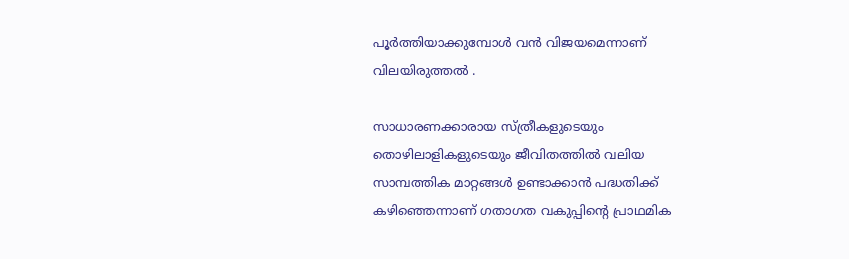പൂര്‍ത്തിയാക്കുമ്പോള്‍ വന്‍ വിജയമെന്നാണ് വിലയിരുത്തല്‍ .

സാധാരണക്കാരായ സ്ത്രീകളുടെയും തൊഴിലാളികളുടെയും ജീവിതത്തില്‍ വലിയ സാമ്പത്തിക മാറ്റങ്ങള്‍ ഉണ്ടാക്കാന്‍ പദ്ധതിക്ക് കഴിഞ്ഞെന്നാണ് ഗതാഗത വകുപ്പിന്റെ പ്രാഥമിക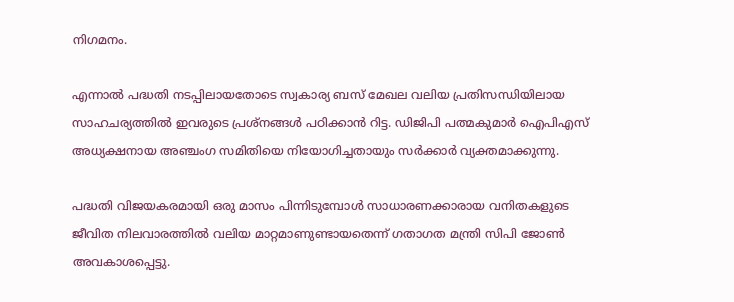നിഗമനം.

എന്നാല്‍ പദ്ധതി നടപ്പിലായതോടെ സ്വകാര്യ ബസ് മേഖല വലിയ പ്രതിസന്ധിയിലായ സാഹചര്യത്തില്‍ ഇവരുടെ പ്രശ്‌നങ്ങള്‍ പഠിക്കാന്‍ റിട്ട. ഡിജിപി പത്മകുമാര്‍ ഐപിഎസ് അധ്യക്ഷനായ അഞ്ചംഗ സമിതിയെ നിയോഗിച്ചതായും സര്‍ക്കാര്‍ വ്യക്തമാക്കുന്നു.

പദ്ധതി വിജയകരമായി ഒരു മാസം പിന്നിടുമ്പോള്‍ സാധാരണക്കാരായ വനിതകളുടെ ജീവിത നിലവാരത്തില്‍ വലിയ മാറ്റമാണുണ്ടായതെന്ന് ഗതാഗത മന്ത്രി സിപി ജോണ്‍ അവകാശപ്പെട്ടു.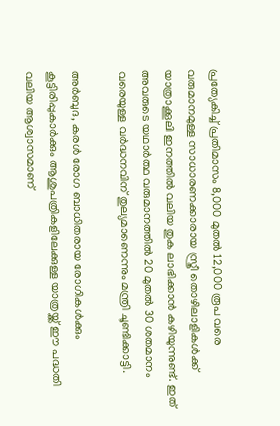പ്രത്യേകിച്ച് പ്രതിമാസം 8,000 മുതല്‍ 12,000 രൂപ വരെ വരുമാനമുള്ള സാധാരണക്കാരായ സ്ത്രീ തൊഴിലാളികള്‍ക്ക് യാത്രാക്കൂലി ഇനത്തില്‍ വലിയ തുക ലാഭിക്കാന്‍ കഴിയുന്നുണ്ട്. ഇത് അവരുടെ യഥാര്‍ത്ഥ വരുമാനത്തില്‍ 20 മുതല്‍ 30 ശതമാനം വരെയുള്ള വര്‍ദ്ധനവിന് തുല്യമാണെന്നും മന്ത്രി ചൂണ്ടിക്കാട്ടി.

അര്‍ബുദ, കരള്‍ രോഗ ബാധിതരായ രോഗികള്‍ക്കും കൂട്ടിരിപ്പുകാര്‍ക്കും ആശുപത്രികളിലേക്കുള്ള യാത്രയ്ക്ക് ഈ പദ്ധതി വലിയ ആശ്വാസമാണ്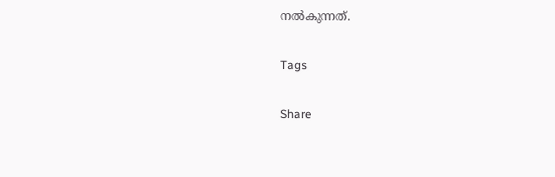നല്‍കുന്നത്.

Tags

Share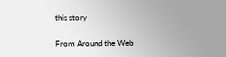this story

From Around the Web